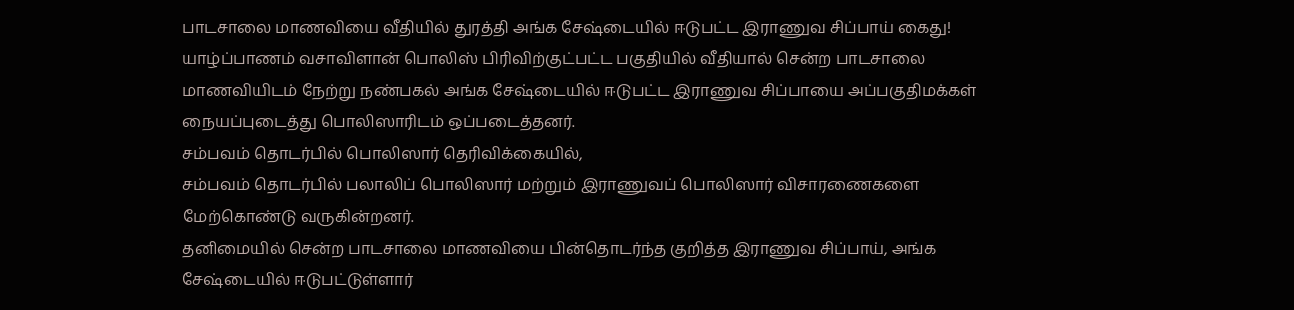பாடசாலை மாணவியை வீதியில் துரத்தி அங்க சேஷ்டையில் ஈடுபட்ட இராணுவ சிப்பாய் கைது!
யாழ்ப்பாணம் வசாவிளான் பொலிஸ் பிரிவிற்குட்பட்ட பகுதியில் வீதியால் சென்ற பாடசாலை மாணவியிடம் நேற்று நண்பகல் அங்க சேஷ்டையில் ஈடுபட்ட இராணுவ சிப்பாயை அப்பகுதிமக்கள் நையப்புடைத்து பொலிஸாரிடம் ஒப்படைத்தனர்.
சம்பவம் தொடர்பில் பொலிஸார் தெரிவிக்கையில்,
சம்பவம் தொடர்பில் பலாலிப் பொலிஸார் மற்றும் இராணுவப் பொலிஸார் விசாரணைகளை மேற்கொண்டு வருகின்றனர்.
தனிமையில் சென்ற பாடசாலை மாணவியை பின்தொடர்ந்த குறித்த இராணுவ சிப்பாய், அங்க சேஷ்டையில் ஈடுபட்டுள்ளார்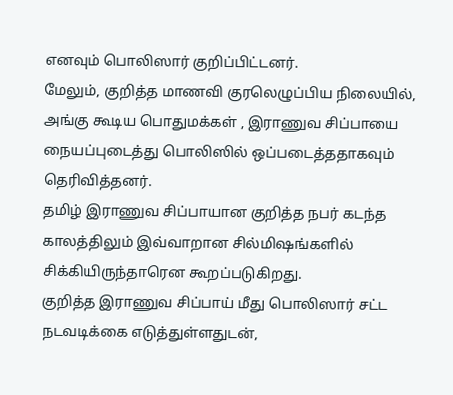எனவும் பொலிஸார் குறிப்பிட்டனர்.
மேலும், குறித்த மாணவி குரலெழுப்பிய நிலையில், அங்கு கூடிய பொதுமக்கள் , இராணுவ சிப்பாயை நையப்புடைத்து பொலிஸில் ஒப்படைத்ததாகவும் தெரிவித்தனர்.
தமிழ் இராணுவ சிப்பாயான குறித்த நபர் கடந்த காலத்திலும் இவ்வாறான சில்மிஷங்களில் சிக்கியிருந்தாரென கூறப்படுகிறது.
குறித்த இராணுவ சிப்பாய் மீது பொலிஸார் சட்ட நடவடிக்கை எடுத்துள்ளதுடன்,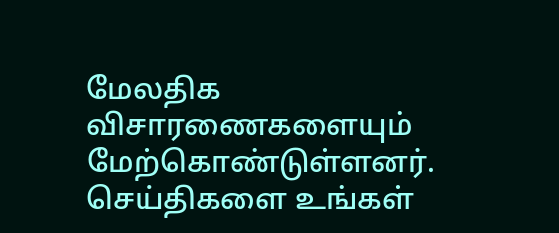மேலதிக விசாரணைகளையும் மேற்கொண்டுள்ளனர்.
செய்திகளை உங்கள்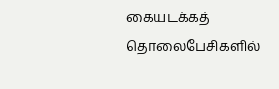கையடக்கத் தொலைபேசிகளில்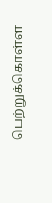பெற்றுக்கொள்ள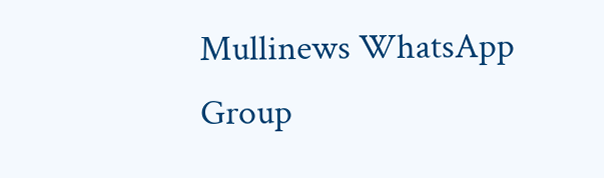Mullinews WhatsApp Group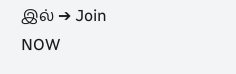இல் ➔ Join NOW